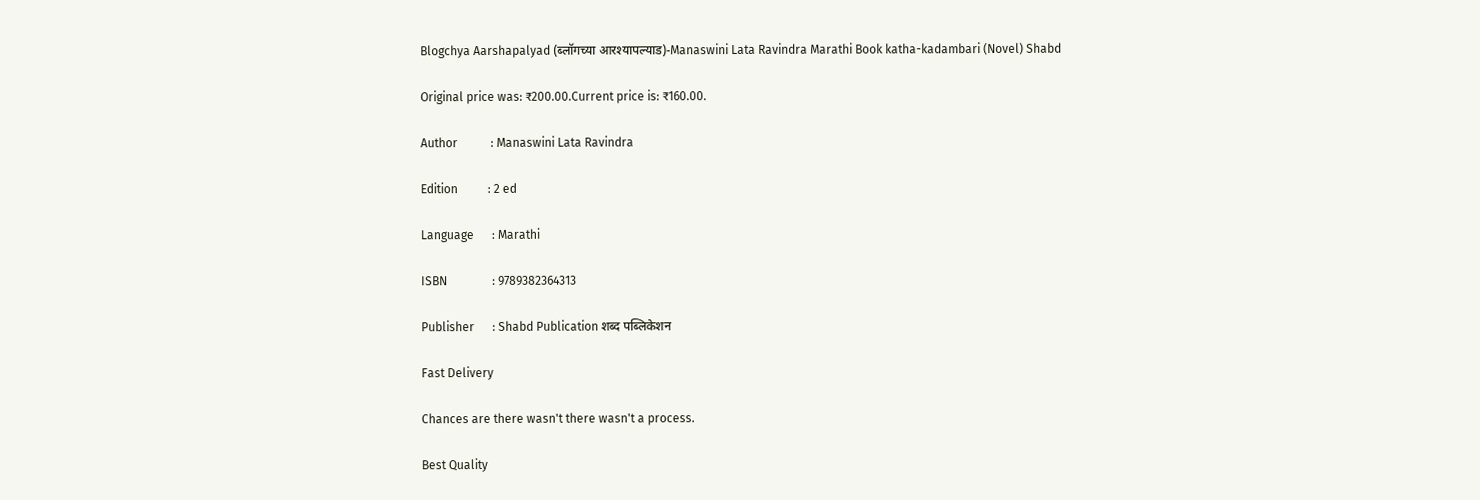Blogchya Aarshapalyad (ब्लॉगच्या आरश्यापल्याड)-Manaswini Lata Ravindra Marathi Book katha-kadambari (Novel) Shabd

Original price was: ₹200.00.Current price is: ₹160.00.

Author           : Manaswini Lata Ravindra

Edition          : 2 ed

Language      : Marathi

ISBN               : 9789382364313

Publisher      : Shabd Publication शब्द पब्लिकेशन

Fast Delivery

Chances are there wasn't there wasn't a process.

Best Quality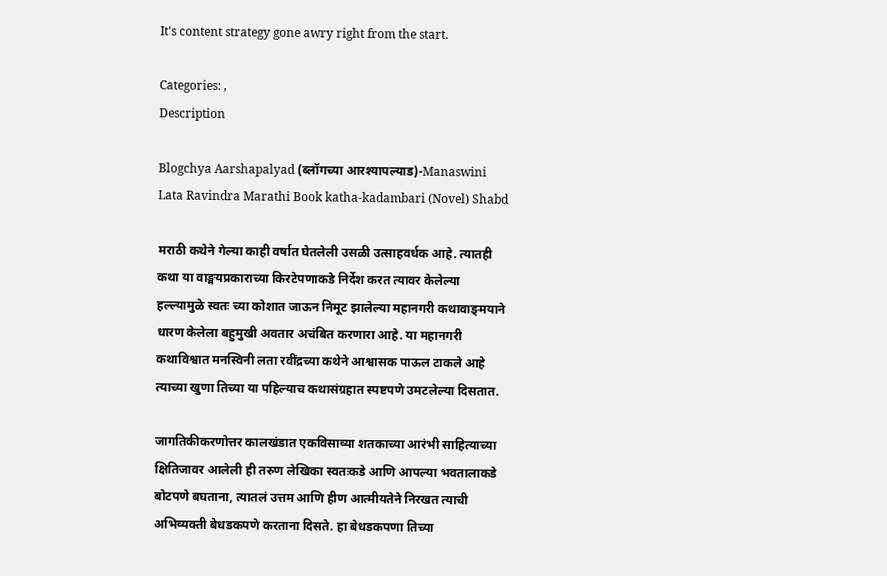It's content strategy gone awry right from the start.

Categories: ,
Description

Blogchya Aarshapalyad (ब्लॉगच्या आरश्यापल्याड)-Manaswini Lata Ravindra Marathi Book katha-kadambari (Novel) Shabd

मराठी कथेने गेल्या काही वर्षात घेतलेली उसळी उत्साहवर्धक आहे. त्यातही कथा या वाङ्मयप्रकाराच्या किरटेपणाकडे निर्देश करत त्यावर केलेल्या हल्ल्यामुळे स्वतः च्या कोशात जाऊन निमूट झालेल्या महानगरी कथावाङ्‌मयाने धारण केलेला बहुमुखी अवतार अचंबित करणारा आहे. या महानगरी कथाविश्वात मनस्विनी लता रवींद्रच्या कथेने आश्वासक पाऊल टाकले आहे त्याच्या खुणा तिच्या या पहिल्याच कथासंग्रहात स्पष्टपणे उमटलेल्या दिसतात.

जागतिकीकरणोत्तर कालखंडात एकविसाव्या शतकाच्या आरंभी साहित्याच्या क्षितिजावर आलेली ही तरुण लेखिका स्वतःकडे आणि आपल्या भवतालाकडे बोटपणे बघताना, त्यातलं उत्तम आणि हीण आत्मीयतेने निरखत त्याची अभिव्यक्ती बेधडकपणे करताना दिसते. हा बेधडकपणा तिच्या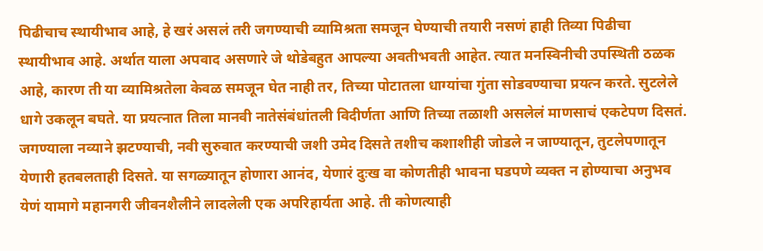पिढीचाच स्थायीभाव आहे, हे खरं असलं तरी जगण्याची व्यामिश्रता समजून घेण्याची तयारी नसणं हाही तिव्या पिढीचा स्थायीभाव आहे. अर्थात याला अपवाद असणारे जे थोडेबहुत आपल्या अवतीभवती आहेत. त्यात मनस्विनीची उपस्थिती ठळक आहे, कारण ती या व्यामिश्रतेला केवळ समजून घेत नाही तर, तिच्या पोटातला धाग्यांचा गुंता सोडवण्याचा प्रयत्न करते. सुटलेले धागे उकलून बघते. या प्रयत्नात तिला मानवी नातेसंबंधांतली विदीर्णता आणि तिच्या तळाशी असलेलं माणसाचं एकटेपण दिसतं. जगण्याला नव्याने झटण्याची, नवी सुरुवात करण्याची जशी उमेद दिसते तशीच कशाशीही जोडले न जाण्यातून, तुटलेपणातून येणारी हतबलताही दिसते. या सगळ्यातून होणारा आनंद, येणारं दुःख वा कोणतीही भावना घडपणे व्यक्त न होण्याचा अनुभव येणं यामागे महानगरी जीवनशैलीने लादलेली एक अपरिहार्यता आहे. ती कोणत्याही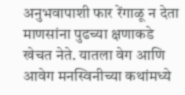अनुभवापाशी फार रेंगाळू न देता माणसांना पुढच्या क्षणाकडे खेचत नेते. यातला वेग आणि आवेग मनस्विनीच्या कथांमध्ये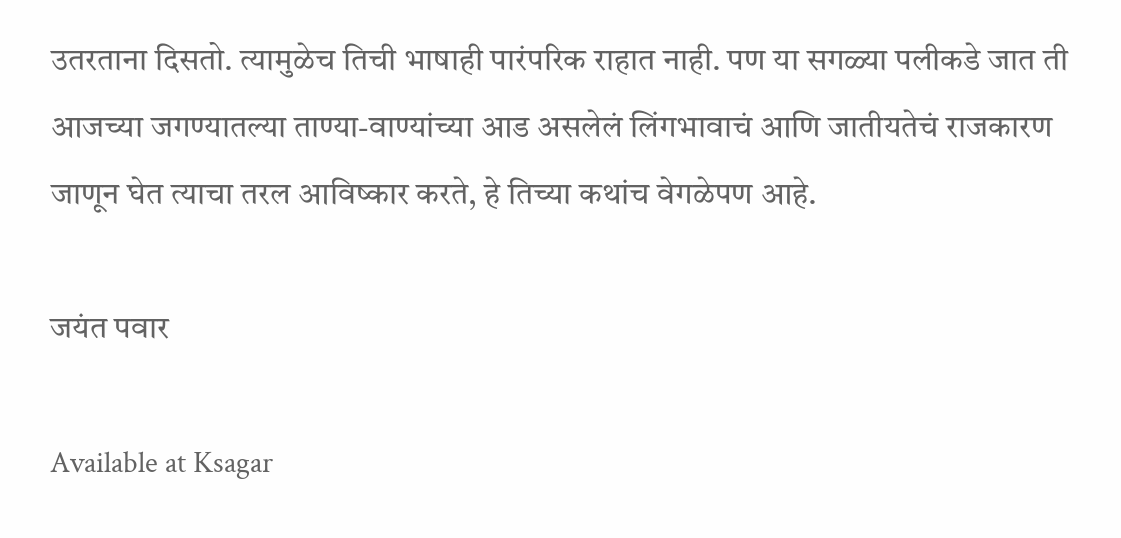उतरताना दिसतो. त्यामुळेच तिची भाषाही पारंपरिक राहात नाही. पण या सगळ्या पलीकडे जात ती आजच्या जगण्यातल्या ताण्या-वाण्यांच्या आड असलेलं लिंगभावाचं आणि जातीयतेचं राजकारण जाणून घेत त्याचा तरल आविष्कार करते, हे तिच्या कथांच वेगळेपण आहे.

जयंत पवार

Available at Ksagar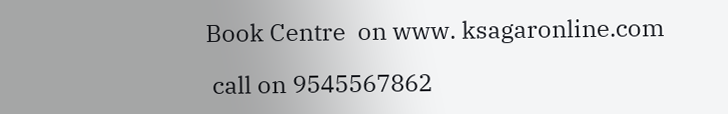Book Centre  on www. ksagaronline.com

 call on 9545567862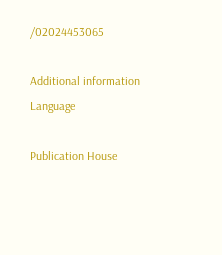/02024453065

Additional information
Language

Publication House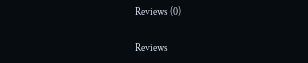Reviews (0)

Reviews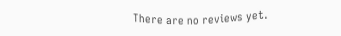There are no reviews yet.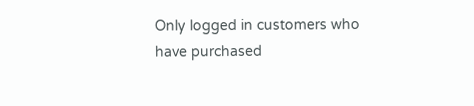Only logged in customers who have purchased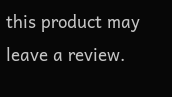this product may leave a review.